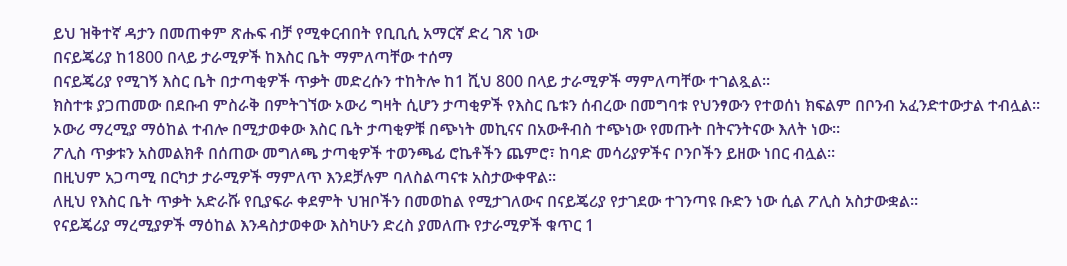ይህ ዝቅተኛ ዳታን በመጠቀም ጽሑፍ ብቻ የሚቀርብበት የቢቢሲ አማርኛ ድረ ገጽ ነው
በናይጄሪያ ከ1800 በላይ ታራሚዎች ከእስር ቤት ማምለጣቸው ተሰማ
በናይጄሪያ የሚገኝ እስር ቤት በታጣቂዎች ጥቃት መድረሱን ተከትሎ ከ1 ሺህ 800 በላይ ታራሚዎች ማምለጣቸው ተገልጿል።
ክስተቱ ያጋጠመው በደቡብ ምስራቅ በምትገኘው ኦውሪ ግዛት ሲሆን ታጣቂዎች የእስር ቤቱን ሰብረው በመግባቱ የህንፃውን የተወሰነ ክፍልም በቦንብ አፈንድተውታል ተብሏል።
ኦውሪ ማረሚያ ማዕከል ተብሎ በሚታወቀው እስር ቤት ታጣቂዎቹ በጭነት መኪናና በአውቶብስ ተጭነው የመጡት በትናንትናው እለት ነው።
ፖሊስ ጥቃቱን አስመልክቶ በሰጠው መግለጫ ታጣቂዎች ተወንጫፊ ሮኬቶችን ጨምሮ፣ ከባድ መሳሪያዎችና ቦንቦችን ይዘው ነበር ብሏል።
በዚህም አጋጣሚ በርካታ ታራሚዎች ማምለጥ እንደቻሉም ባለስልጣናቱ አስታውቀዋል።
ለዚህ የእስር ቤት ጥቃት አድራሹ የቢያፍራ ቀደምት ህዝቦችን በመወከል የሚታገለውና በናይጄሪያ የታገደው ተገንጣዩ ቡድን ነው ሲል ፖሊስ አስታውቋል።
የናይጄሪያ ማረሚያዎች ማዕከል እንዳስታወቀው እስካሁን ድረስ ያመለጡ የታራሚዎች ቁጥር 1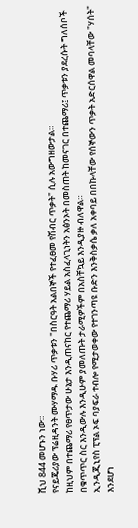ሺህ 844 መሆኑን ነው።
የናይጄሪያው ፕሬዚዳንት ሙሃማዱ ቡሃሪ ጥቃቱን "በስርዓት አልበኞች የተፈፀመ የሽብር ጥቃት" ሲሉ አውግዘውታል።
ከዚህም በተጨማሪ የፀጥታው ሁኔታ እንዲጠናከር የተጨማሪ ሃይል አስፈላጊነትን አፅንኦት በመስጠት ከመናገር በተጨማሪ፤ ጥቃቱን ያደረሱት ግለሰቦች በቁጥጥር ስር እንዲውሉ እንዲሁም ያመለጡት ታራሚዎችም በአስቸኳይ እንዲያዙ ብለዋል።
ኢንዲጂኒየስ ፒፕል ኦፍ ባያፍራ ተብሎ የሚታወቀው የተገንጣዩ ቡድን እንቅስቃሴ ቃለ አቀባይ በበኩላቸው የሰኞውን ጥቃት አድርሰዋል መባላቸው "ሃሰት" እንደሆነ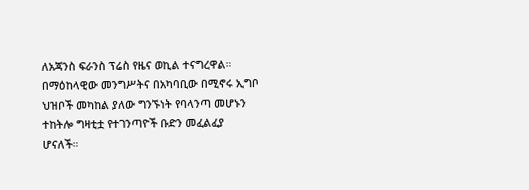ለአጃንስ ፍራንስ ፕሬስ የዜና ወኪል ተናግረዋል።
በማዕከላዊው መንግሥትና በአካባቢው በሚኖሩ ኢግቦ ህዝቦች መካከል ያለው ግንኙነት የባላንጣ መሆኑን ተከትሎ ግዛቲቷ የተገንጣዮች ቡድን መፈልፈያ ሆናለች።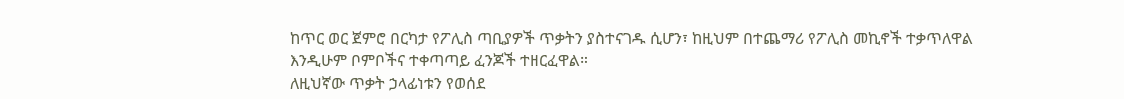ከጥር ወር ጀምሮ በርካታ የፖሊስ ጣቢያዎች ጥቃትን ያስተናገዱ ሲሆን፣ ከዚህም በተጨማሪ የፖሊስ መኪኖች ተቃጥለዋል እንዲሁም ቦምቦችና ተቀጣጣይ ፈንጆች ተዘርፈዋል።
ለዚህኛው ጥቃት ኃላፊነቱን የወሰደ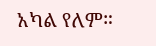አካል የለም።